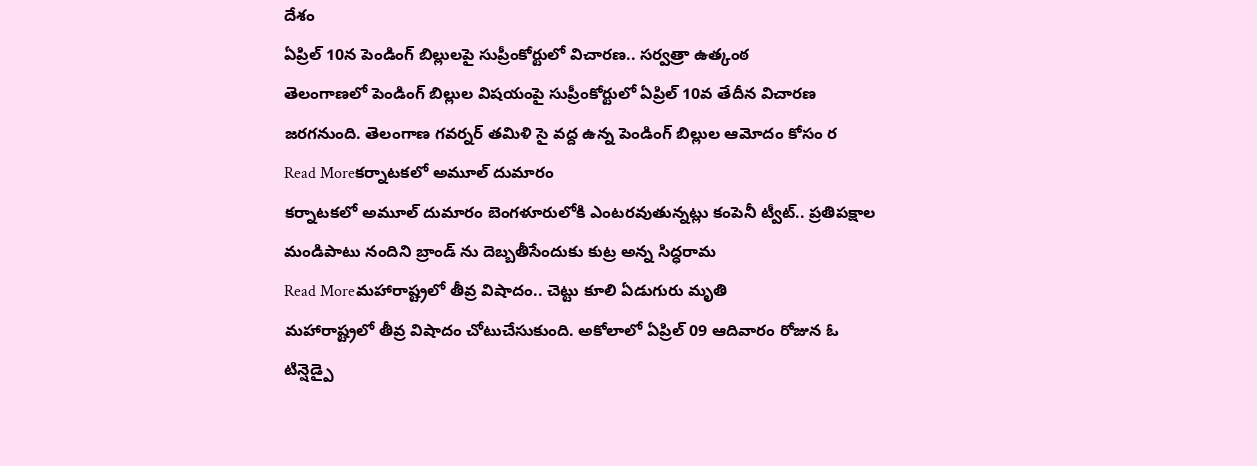దేశం
ఏప్రిల్ 10న పెండింగ్ బిల్లులపై సుప్రీంకోర్టులో విచారణ.. సర్వత్రా ఉత్కంఠ
తెలంగాణలో పెండింగ్ బిల్లుల విషయంపై సుప్రీంకోర్టులో ఏప్రిల్ 10వ తేదీన విచారణ జరగనుంది. తెలంగాణ గవర్నర్ తమిళి సై వద్ద ఉన్న పెండింగ్ బిల్లుల ఆమోదం కోసం ర
Read Moreకర్నాటకలో అమూల్ దుమారం
కర్నాటకలో అమూల్ దుమారం బెంగళూరులోకి ఎంటరవుతున్నట్లు కంపెనీ ట్వీట్.. ప్రతిపక్షాల మండిపాటు నందిని బ్రాండ్ ను దెబ్బతీసేందుకు కుట్ర అన్న సిద్ధరామ
Read Moreమహారాష్ట్రలో తీవ్ర విషాదం.. చెట్టు కూలి ఏడుగురు మృతి
మహారాష్ట్రలో తీవ్ర విషాదం చోటుచేసుకుంది. అకోలాలో ఏప్రిల్ 09 ఆదివారం రోజున ఓ టిన్షెడ్పై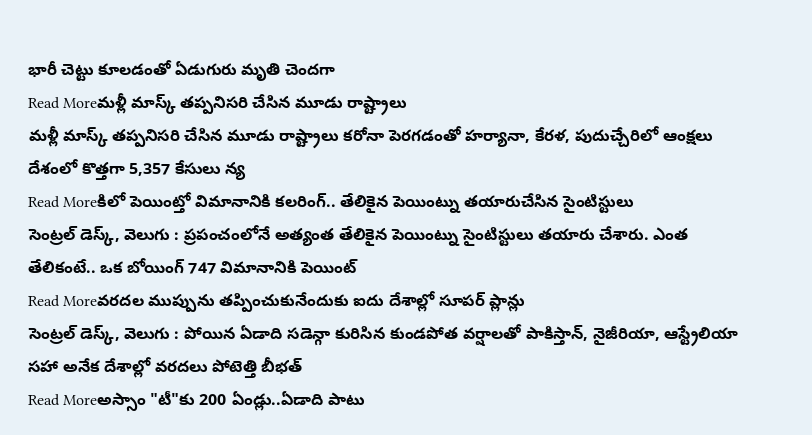భారీ చెట్టు కూలడంతో ఏడుగురు మృతి చెందగా
Read Moreమళ్లీ మాస్క్ తప్పనిసరి చేసిన మూడు రాష్ట్రాలు
మళ్లీ మాస్క్ తప్పనిసరి చేసిన మూడు రాష్ట్రాలు కరోనా పెరగడంతో హర్యానా, కేరళ, పుదుచ్చేరిలో ఆంక్షలు దేశంలో కొత్తగా 5,357 కేసులు న్య
Read Moreకిలో పెయింట్తో విమానానికి కలరింగ్.. తేలికైన పెయింట్ను తయారుచేసిన సైంటిస్టులు
సెంట్రల్ డెస్క్, వెలుగు : ప్రపంచంలోనే అత్యంత తేలికైన పెయింట్ను సైంటిస్టులు తయారు చేశారు. ఎంత తేలికంటే.. ఒక బోయింగ్ 747 విమానానికి పెయింట్
Read Moreవరదల ముప్పును తప్పించుకునేందుకు ఐదు దేశాల్లో సూపర్ ప్లాన్లు
సెంట్రల్ డెస్క్, వెలుగు : పోయిన ఏడాది సడెన్గా కురిసిన కుండపోత వర్షాలతో పాకిస్తాన్, నైజీరియా, ఆస్ట్రేలియా సహా అనేక దేశాల్లో వరదలు పోటెత్తి బీభత్
Read Moreఅస్సాం "టీ"కు 200 ఏండ్లు..ఏడాది పాటు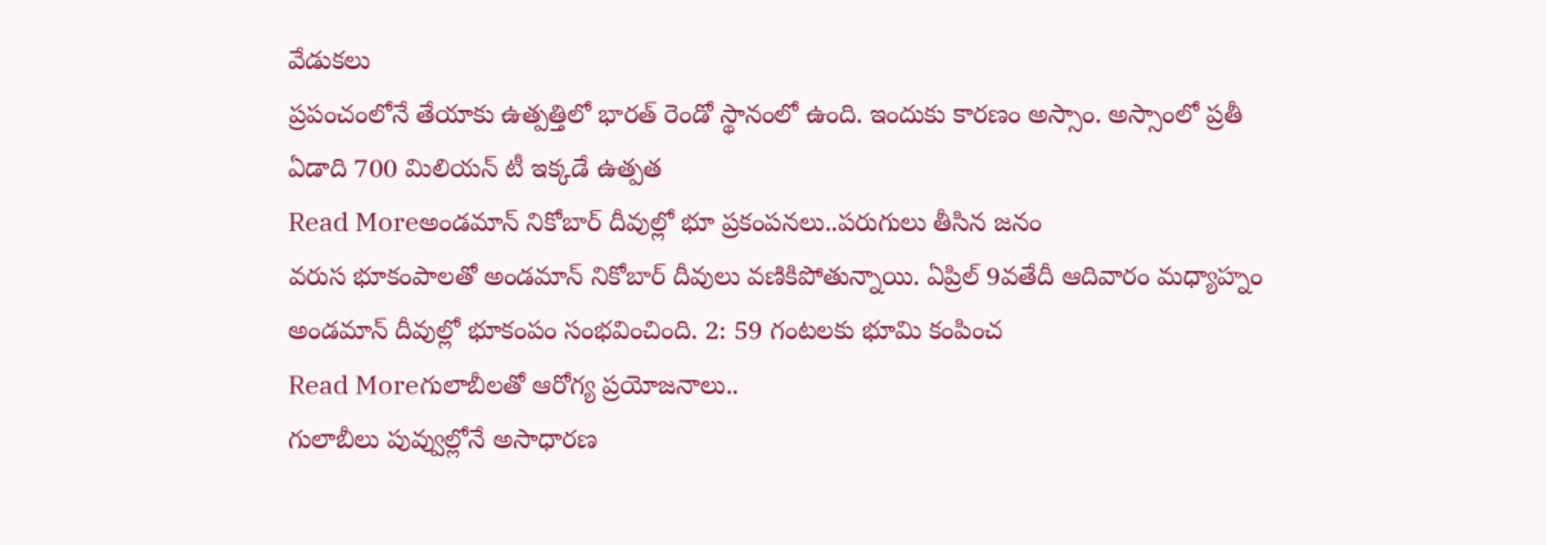వేడుకలు
ప్రపంచంలోనే తేయాకు ఉత్పత్తిలో భారత్ రెండో స్థానంలో ఉంది. ఇందుకు కారణం అస్సాం. అస్సాంలో ప్రతీ ఏడాది 700 మిలియన్ టీ ఇక్కడే ఉత్పత
Read Moreఅండమాన్ నికోబార్ దీవుల్లో భూ ప్రకంపనలు..పరుగులు తీసిన జనం
వరుస భూకంపాలతో అండమాన్ నికోబార్ దీవులు వణికిపోతున్నాయి. ఏప్రిల్ 9వతేదీ ఆదివారం మధ్యాహ్నం అండమాన్ దీవుల్లో భూకంపం సంభవించింది. 2: 59 గంటలకు భూమి కంపించ
Read Moreగులాబీలతో ఆరోగ్య ప్రయోజనాలు..
గులాబీలు పువ్వుల్లోనే అసాధారణ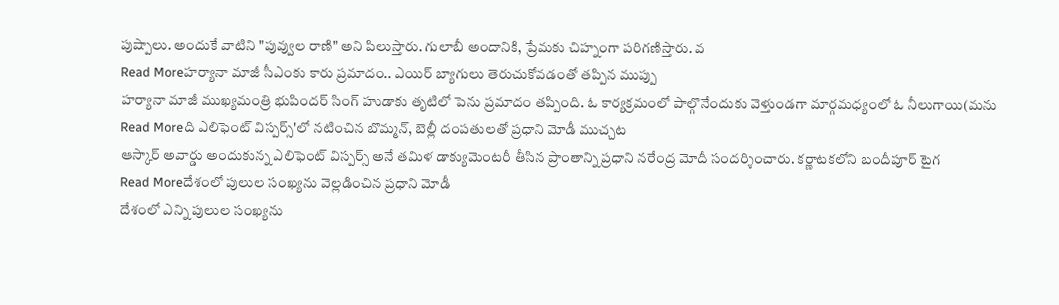పుష్పాలు. అందుకే వాటిని "పువ్వుల రాణి" అని పిలుస్తారు. గులాబీ అందానికి, ప్రేమకు చిహ్నంగా పరిగణిస్తారు. వ
Read Moreహర్యానా మాజీ సీఎంకు కారు ప్రమాదం.. ఎయిర్ బ్యాగులు తెరుచుకోవడంతో తప్పిన ముప్పు
హర్యానా మాజీ ముఖ్యమంత్రి భుపిందర్ సింగ్ హుడాకు తృటిలో పెను ప్రమాదం తప్పింది. ఓ కార్యక్రమంలో పాల్గొనేందుకు వెళ్తుండగా మార్గమధ్యంలో ఓ నీలుగాయి(మను
Read Moreది ఎలిఫెంట్ విస్పర్స్'లో నటించిన బొమ్మన్, బెల్లీ దంపతులతో ప్రధాని మోడీ ముచ్చట
ఆస్కార్ అవార్డు అందుకున్న ఎలిఫెంట్ విస్పర్స్ అనే తమిళ డాక్యుమెంటరీ తీసిన ప్రాంతాన్ని ప్రధాని నరేంద్ర మోదీ సందర్శించారు. కర్ణాటకలోని బందీపూర్ టైగ
Read Moreదేశంలో పులుల సంఖ్యను వెల్లడించిన ప్రధాని మోడీ
దేశంలో ఎన్ని పులుల సంఖ్యను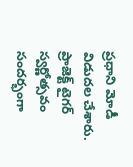ప్రధాని మోడీ విడుదల చేశారు. ప్రాజెక్ట్ టైగర్ స్వర్ణోత్సవం సందర్భంగా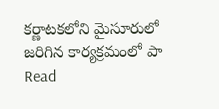కర్ణాటకలోని మైసూరులో జరిగిన కార్యక్రమంలో పా
Read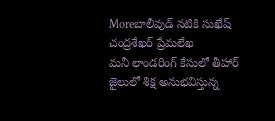Moreబాలీవుడ్ నటికి సుఖేష్ చంద్రశేఖర్ ప్రేమలేఖ
మనీ లాండరింగ్ కేసులో తీహార్ జైలులో శిక్ష అనుభవిస్తున్న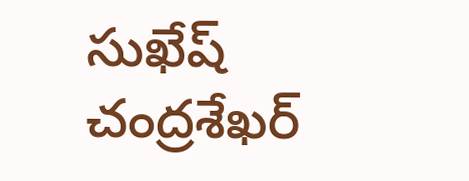సుఖేష్ చంద్రశేఖర్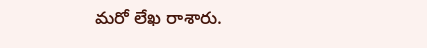మరో లేఖ రాశారు.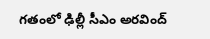గతంలో ఢిల్లీ సీఎం అరవింద్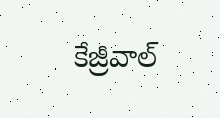కేజ్రీవాల్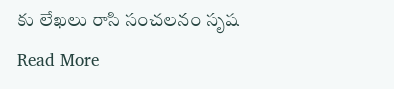కు లేఖలు రాసి సంచలనం సృష
Read More